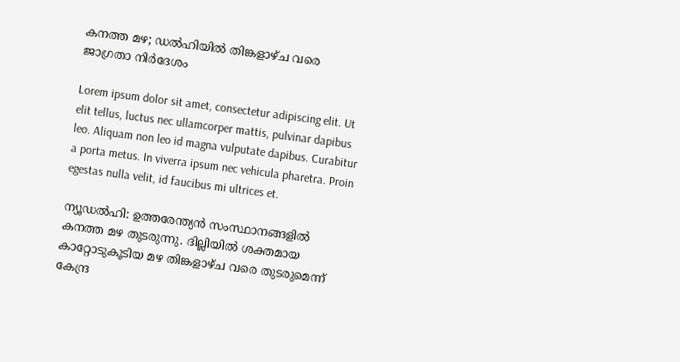കനത്ത മഴ; ഡൽഹിയിൽ തിങ്കളാഴ്ച വരെ ജാഗ്രതാ നിർദേശം

Lorem ipsum dolor sit amet, consectetur adipiscing elit. Ut elit tellus, luctus nec ullamcorper mattis, pulvinar dapibus leo. Aliquam non leo id magna vulputate dapibus. Curabitur a porta metus. In viverra ipsum nec vehicula pharetra. Proin egestas nulla velit, id faucibus mi ultrices et.

ന്യൂഡൽഹി: ഉത്തരേന്ത്യൻ സംസ്ഥാനങ്ങളിൽ കനത്ത മഴ തുടരുന്നു. ദില്ലിയിൽ ശക്തമായ കാറ്റോടുകൂടിയ മഴ തിങ്കളാഴ്ച വരെ തുടരുമെന്ന് കേന്ദ്ര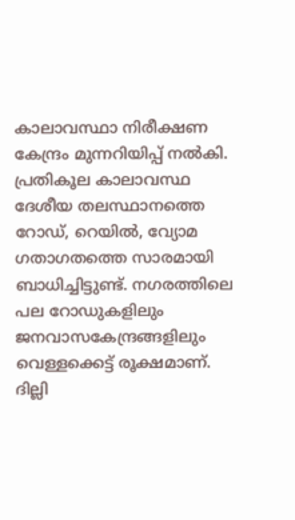കാലാവസ്ഥാ നിരീക്ഷണ കേന്ദ്രം മുന്നറിയിപ്പ് നൽകി. പ്രതികൂല കാലാവസ്ഥ ദേശീയ തലസ്ഥാനത്തെ റോഡ്, റെയിൽ, വ്യോമ ഗതാഗതത്തെ സാരമായി ബാധിച്ചിട്ടുണ്ട്. നഗരത്തിലെ പല റോഡുകളിലും ജനവാസകേന്ദ്രങ്ങളിലും വെള്ളക്കെട്ട് രൂക്ഷമാണ്. ദില്ലി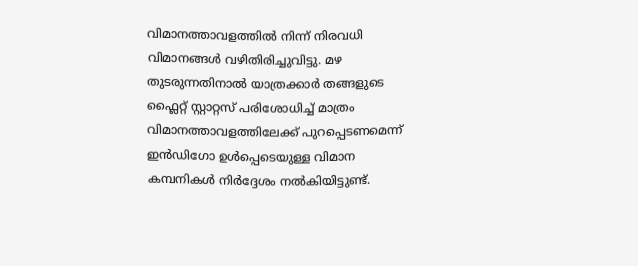വിമാനത്താവളത്തിൽ നിന്ന് നിരവധി വിമാനങ്ങൾ വഴിതിരിച്ചുവിട്ടു. മഴ തുടരുന്നതിനാൽ യാത്രക്കാർ തങ്ങളുടെ ഫ്ലൈറ്റ് സ്റ്റാറ്റസ് പരിശോധിച്ച് മാത്രം വിമാനത്താവളത്തിലേക്ക് പുറപ്പെടണമെന്ന് ഇൻഡിഗോ ഉൾപ്പെടെയുള്ള വിമാന കമ്പനികൾ നിർദ്ദേശം നൽകിയിട്ടുണ്ട്.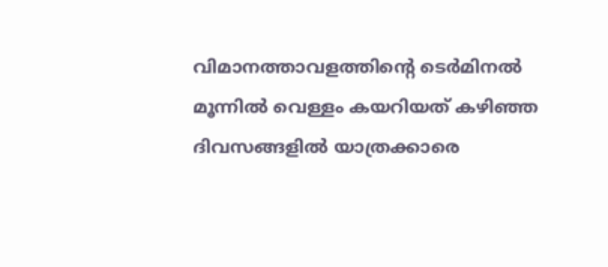വിമാനത്താവളത്തിന്റെ ടെർമിനൽ മൂന്നിൽ വെള്ളം കയറിയത് കഴിഞ്ഞ ദിവസങ്ങളിൽ യാത്രക്കാരെ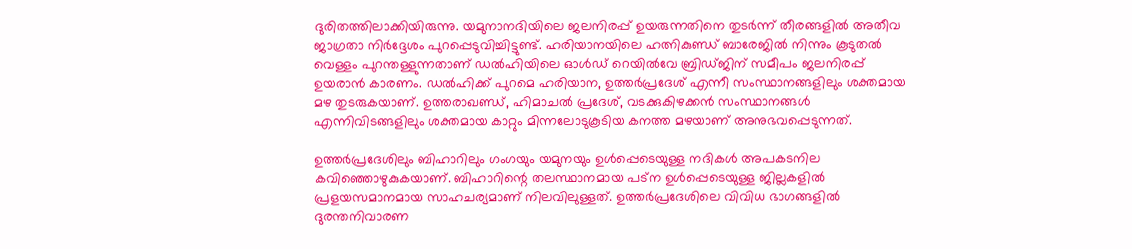ദുരിതത്തിലാക്കിയിരുന്നു. യമുനാനദിയിലെ ജലനിരപ്പ് ഉയരുന്നതിനെ തുടർന്ന് തീരങ്ങളിൽ അതീവ ജാഗ്രതാ നിർദ്ദേശം പുറപ്പെടുവിച്ചിട്ടുണ്ട്. ഹരിയാനയിലെ ഹത്നികുണ്ഡ് ബാരേജിൽ നിന്നും കൂടുതൽ വെള്ളം പുറന്തള്ളുന്നതാണ് ഡൽഹിയിലെ ഓൾഡ് റെയിൽവേ ബ്രിഡ്ജിന് സമീപം ജലനിരപ്പ് ഉയരാൻ കാരണം. ഡൽഹിക്ക് പുറമെ ഹരിയാന, ഉത്തർപ്രദേശ് എന്നീ സംസ്ഥാനങ്ങളിലും ശക്തമായ മഴ തുടരുകയാണ്. ഉത്തരാഖണ്ഡ്, ഹിമാചൽ പ്രദേശ്, വടക്കുകിഴക്കൻ സംസ്ഥാനങ്ങൾ എന്നിവിടങ്ങളിലും ശക്തമായ കാറ്റും മിന്നലോടുകൂടിയ കനത്ത മഴയാണ് അനുഭവപ്പെടുന്നത്.

ഉത്തർപ്രദേശിലും ബിഹാറിലും ഗംഗയും യമുനയും ഉൾപ്പെടെയുള്ള നദികൾ അപകടനില കവിഞ്ഞൊഴുകുകയാണ്. ബിഹാറിന്റെ തലസ്ഥാനമായ പട്ന ഉൾപ്പെടെയുള്ള ജില്ലകളിൽ പ്രളയസമാനമായ സാഹചര്യമാണ് നിലവിലുള്ളത്. ഉത്തർപ്രദേശിലെ വിവിധ ഭാഗങ്ങളിൽ ദുരന്തനിവാരണ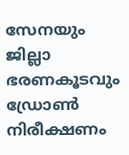സേനയും ജില്ലാ ഭരണകൂടവും ഡ്രോൺ നിരീക്ഷണം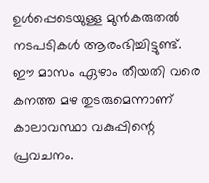ഉൾപ്പെടെയുള്ള മുൻകരുതൽ നടപടികൾ ആരംഭിച്ചിട്ടുണ്ട്. ഈ മാസം ഏഴാം തീയതി വരെ കനത്ത മഴ തുടരുമെന്നാണ് കാലാവസ്ഥാ വകുപ്പിന്റെ പ്രവചനം.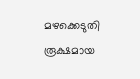മഴക്കെടുതി രൂക്ഷമായ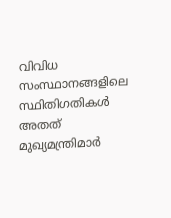വിവിധ സംസ്ഥാനങ്ങളിലെ സ്ഥിതിഗതികൾ അതത് മുഖ്യമന്ത്രിമാർ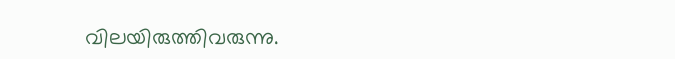വിലയിരുത്തിവരുന്നു.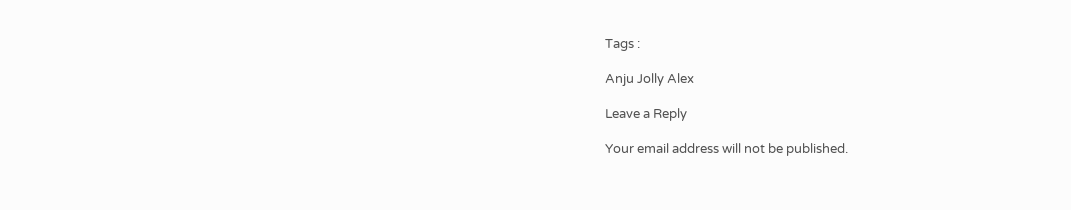Tags :

Anju Jolly Alex

Leave a Reply

Your email address will not be published.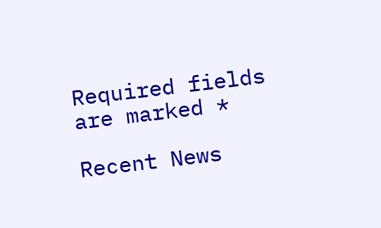Required fields are marked *

Recent News